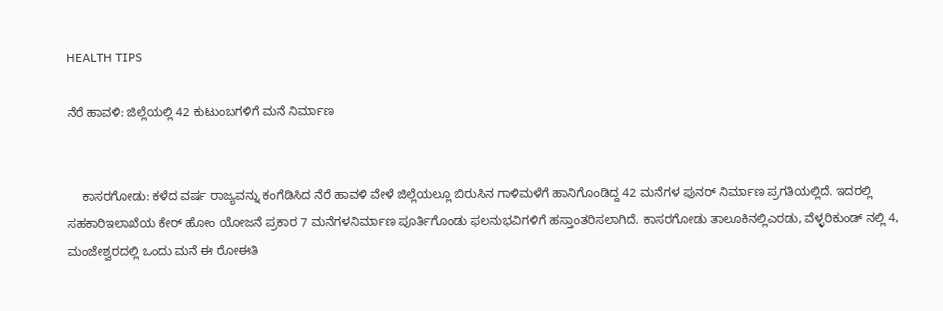HEALTH TIPS

ನೆರೆ ಹಾವಳಿ: ಜಿಲ್ಲೆಯಲ್ಲಿ 42 ಕುಟುಂಬಗಳಿಗೆ ಮನೆ ನಿರ್ಮಾಣ


    ಕಾಸರಗೋಡು: ಕಳೆದ ವರ್ಷ ರಾಜ್ಯವನ್ನು ಕಂಗೆಡಿಸಿದ ನೆರೆ ಹಾವಳಿ ವೇಳೆ ಜಿಲ್ಲೆಯಲ್ಲೂ ಬಿರುಸಿನ ಗಾಳಿಮಳೆಗೆ ಹಾನಿಗೊಂಡಿದ್ದ 42 ಮನೆಗಳ ಪುನರ್ ನಿರ್ಮಾಣ ಪ್ರಗತಿಯಲ್ಲಿದೆ. ಇದರಲ್ಲಿ ಸಹಕಾರಿಇಲಾಖೆಯ ಕೇರ್ ಹೋಂ ಯೋಜನೆ ಪ್ರಕಾರ 7 ಮನೆಗಳನಿರ್ಮಾಣ ಪೂರ್ತಿಗೊಂಡು ಫಲನುಭವಿಗಳಿಗೆ ಹಸ್ತಾಂತರಿಸಲಾಗಿದೆ. ಕಾಸರಗೋಡು ತಾಲೂಕಿನಲ್ಲಿಎರಡು, ವೆಳ್ಳರಿಕುಂಡ್ ನಲ್ಲಿ 4, ಮಂಜೇಶ್ವರದಲ್ಲಿ ಒಂದು ಮನೆ ಈ ರೋಈತಿ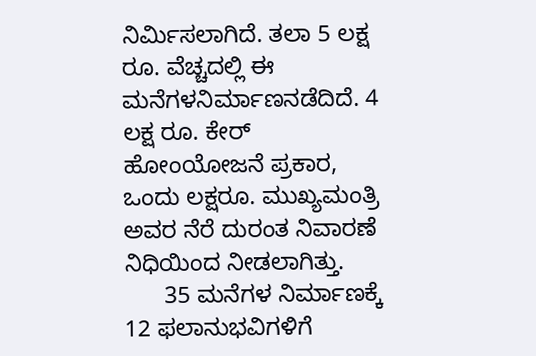ನಿರ್ಮಿಸಲಾಗಿದೆ. ತಲಾ 5 ಲಕ್ಷ ರೂ. ವೆಚ್ಚದಲ್ಲಿ ಈ ಮನೆಗಳನಿರ್ಮಾಣನಡೆದಿದೆ. 4 ಲಕ್ಷ ರೂ. ಕೇರ್ ಹೋಂಯೋಜನೆ ಪ್ರಕಾರ, ಒಂದು ಲಕ್ಷರೂ. ಮುಖ್ಯಮಂತ್ರಿ ಅವರ ನೆರೆ ದುರಂತ ನಿವಾರಣೆ ನಿಧಿಯಿಂದ ನೀಡಲಾಗಿತ್ತು.
      35 ಮನೆಗಳ ನಿರ್ಮಾಣಕ್ಕೆ 12 ಫಲಾನುಭವಿಗಳಿಗೆ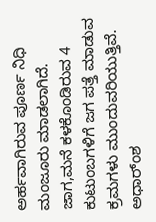ಅರ್ಹವಾಗಿರುವ ಪೂರ್ಣ ನಿಧಿ ಮಂಜೂರು ಮಾಡಲಾಗಿದೆ. ಜಾಗ,ಮನೆ ಕಳಕೊಂಡಿರುವ 4 ಕುಟುಂಬಗಳಿಗೆ ಜಗ ಪತ್ತೆ ಮಾಡುವ ಕ್ರಮಗಳು ಮುಂದುವರಿಯುತ್ತಿವೆ. ಅಧಾರ್ಂಶ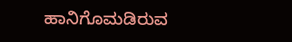ಹಾನಿಗೊಮಡಿರುವ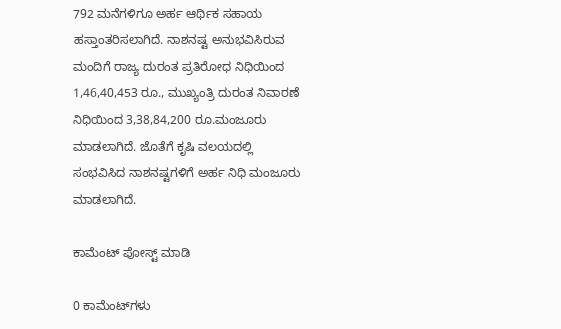792 ಮನೆಗಳಿಗೂ ಅರ್ಹ ಆರ್ಥಿಕ ಸಹಾಯ ಹಸ್ತಾಂತರಿಸಲಾಗಿದೆ. ನಾಶನಷ್ಟ ಅನುಭವಿಸಿರುವ ಮಂದಿಗೆ ರಾಜ್ಯ ದುರಂತ ಪ್ರತಿರೋಧ ನಿಧಿಯಿಂದ 1,46,40,453 ರೂ., ಮುಖ್ಯಂತ್ರಿ ದುರಂತ ನಿವಾರಣೆ ನಿಧಿಯಿಂದ 3,38,84,200 ರೂ.ಮಂಜೂರು ಮಾಡಲಾಗಿದೆ. ಜೊತೆಗೆ ಕೃಷಿ ವಲಯದಲ್ಲಿ ಸಂಭವಿಸಿದ ನಾಶನಷ್ಟಗಳಿಗೆ ಅರ್ಹ ನಿಧಿ ಮಂಜೂರು ಮಾಡಲಾಗಿದೆ.

ಕಾಮೆಂಟ್‌‌ ಪೋಸ್ಟ್‌ ಮಾಡಿ

0 ಕಾಮೆಂಟ್‌ಗಳು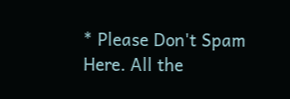* Please Don't Spam Here. All the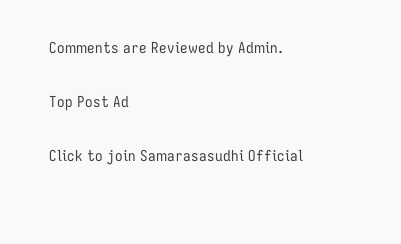Comments are Reviewed by Admin.

Top Post Ad

Click to join Samarasasudhi Official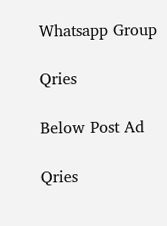Whatsapp Group

Qries

Below Post Ad

Qries